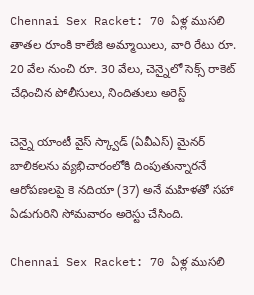Chennai Sex Racket: 70 ఏళ్ల ముసలి తాతల రూంకి కాలేజి అమ్మాయిలు, వారి రేటు రూ. 20 వేల నుంచి రూ. 30 వేలు, చెన్నైలో సెక్స్ రాకెట్ చేధించిన పోలీసులు, నిందితులు అరెస్ట్

చెన్నై యాంటీ వైస్ స్క్వాడ్ (ఏవీఎస్) మైనర్ బాలికలను వ్యభిచారంలోకి దింపుతున్నారనే ఆరోపణలపై కె నదియా (37) అనే మహిళతో సహా ఏడుగురిని సోమవారం అరెస్టు చేసింది.

Chennai Sex Racket: 70 ఏళ్ల ముసలి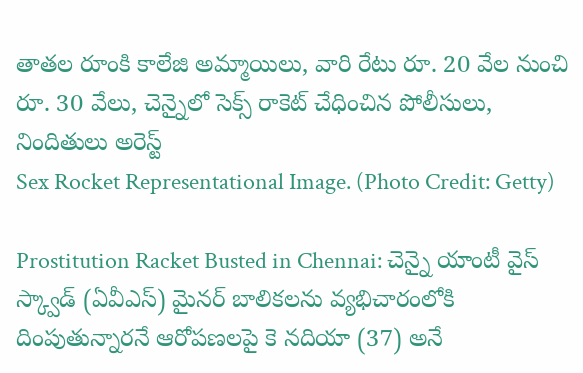తాతల రూంకి కాలేజి అమ్మాయిలు, వారి రేటు రూ. 20 వేల నుంచి రూ. 30 వేలు, చెన్నైలో సెక్స్ రాకెట్ చేధించిన పోలీసులు, నిందితులు అరెస్ట్
Sex Rocket Representational Image. (Photo Credit: Getty)

Prostitution Racket Busted in Chennai: చెన్నై యాంటీ వైస్ స్క్వాడ్ (ఏవీఎస్) మైనర్ బాలికలను వ్యభిచారంలోకి దింపుతున్నారనే ఆరోపణలపై కె నదియా (37) అనే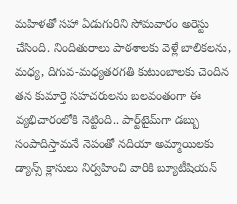మహిళతో సహా ఏడుగురిని సోమవారం అరెస్టు చేసింది. నిందితురాలు పాఠశాలకు వెళ్లే బాలికలను, మధ్య, దిగువ-మధ్యతరగతి కుటుంబాలకు చెందిన తన కుమార్తె సహచరులను బలవంతంగా ఈ వ్యభిచారంలోకి నెట్టింది.. పార్ట్‌టైమ్‌గా డబ్బు సంపాదిస్తామనే నెపంతో నదియా అమ్మాయిలకు డ్యాన్స్ క్లాసులు నిర్వహించి వారికి బ్యూటీషియన్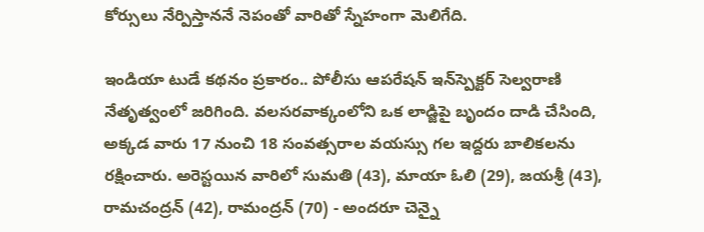కోర్సులు నేర్పిస్తాననే నెపంతో వారితో స్నేహంగా మెలిగేది.

ఇండియా టుడే కథనం ప్రకారం.. పోలీసు ఆపరేషన్ ఇన్‌స్పెక్టర్ సెల్వరాణి నేతృత్వంలో జరిగింది. వలసరవాక్కంలోని ఒక లాడ్జిపై బృందం దాడి చేసింది, అక్కడ వారు 17 నుంచి 18 సంవత్సరాల వయస్సు గల ఇద్దరు బాలికలను రక్షించారు. అరెస్టయిన వారిలో సుమతి (43), మాయా ఓలి (29), జయశ్రీ (43), రామచంద్రన్ (42), రామంద్రన్ (70) - అందరూ చెన్నై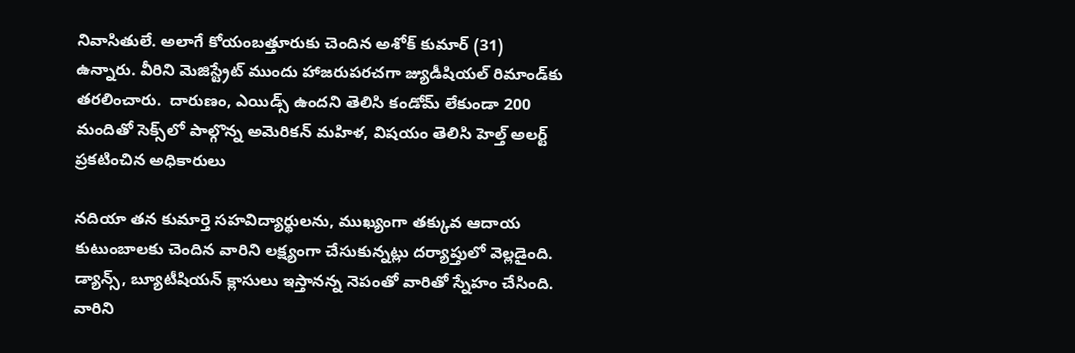నివాసితులే. అలాగే కోయంబత్తూరుకు చెందిన అశోక్ కుమార్ (31) ఉన్నారు. వీరిని మెజిస్ట్రేట్ ముందు హాజరుపరచగా జ్యుడీషియల్ రిమాండ్‌కు తరలించారు.  దారుణం, ఎయిడ్స్ ఉందని తెలిసి కండోమ్ లేకుండా 200 మందితో సెక్స్‌లో పాల్గొన్న అమెరికన్ మహిళ, విషయం తెలిసి హెల్త్ అలర్ట్ ప్రకటించిన అధికారులు

నదియా తన కుమార్తె సహవిద్యార్థులను, ముఖ్యంగా తక్కువ ఆదాయ కుటుంబాలకు చెందిన వారిని లక్ష్యంగా చేసుకున్నట్లు దర్యాప్తులో వెల్లడైంది. డ్యాన్స్, బ్యూటీషియన్ క్లాసులు ఇస్తానన్న నెపంతో వారితో స్నేహం చేసింది. వారిని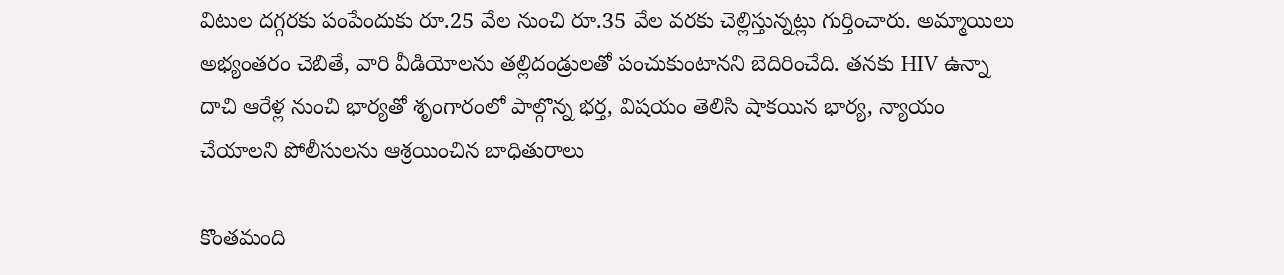విటుల దగ్గరకు పంపేందుకు రూ.25 వేల నుంచి రూ.35 వేల వరకు చెల్లిస్తున్నట్లు గుర్తించారు. అమ్మాయిలు అభ్యంతరం చెబితే, వారి వీడియోలను తల్లిదండ్రులతో పంచుకుంటానని బెదిరించేది. తనకు HIV ఉన్నా దాచి ఆరేళ్ల నుంచి భార్యతో శృంగారంలో పాల్గొన్న భర్త, విషయం తెలిసి షాకయిన భార్య, న్యాయం చేయాలని పోలీసులను ఆశ్రయించిన బాధితురాలు

కొంతమంది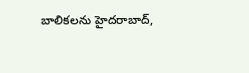బాలికలను హైదరాబాద్,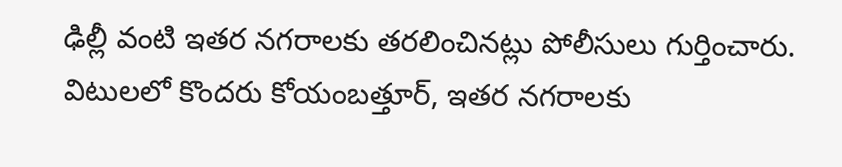ఢిల్లీ వంటి ఇతర నగరాలకు తరలించినట్లు పోలీసులు గుర్తించారు. విటులలో కొందరు కోయంబత్తూర్, ఇతర నగరాలకు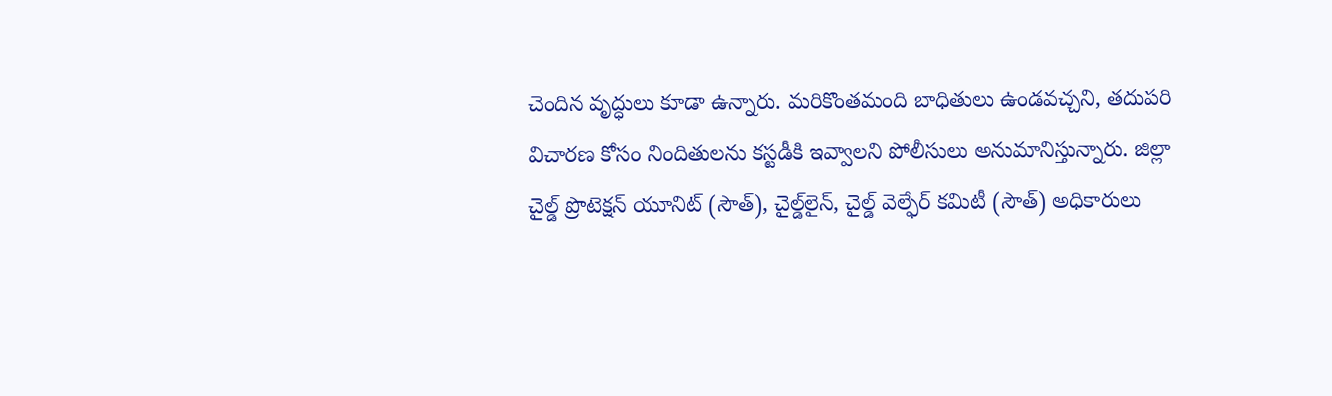చెందిన వృద్ధులు కూడా ఉన్నారు. మరికొంతమంది బాధితులు ఉండవచ్చని, తదుపరి విచారణ కోసం నిందితులను కస్టడీకి ఇవ్వాలని పోలీసులు అనుమానిస్తున్నారు. జిల్లా చైల్డ్ ప్రొటెక్షన్ యూనిట్ (సౌత్), చైల్డ్‌లైన్, చైల్డ్ వెల్ఫేర్ కమిటీ (సౌత్) అధికారులు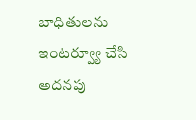బాధితులను ఇంటర్వ్యూ చేసి అదనపు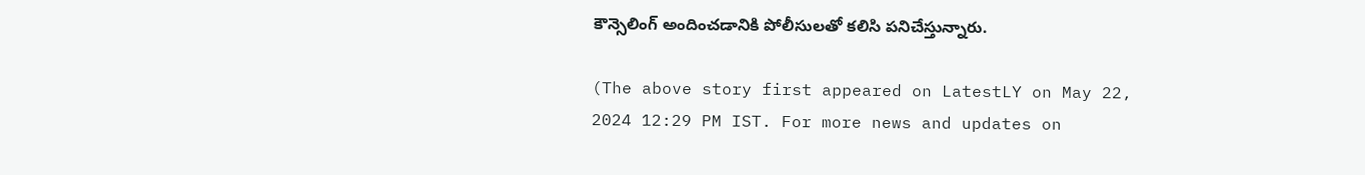కౌన్సెలింగ్ అందించడానికి పోలీసులతో కలిసి పనిచేస్తున్నారు.

(The above story first appeared on LatestLY on May 22, 2024 12:29 PM IST. For more news and updates on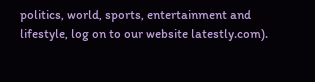politics, world, sports, entertainment and lifestyle, log on to our website latestly.com).